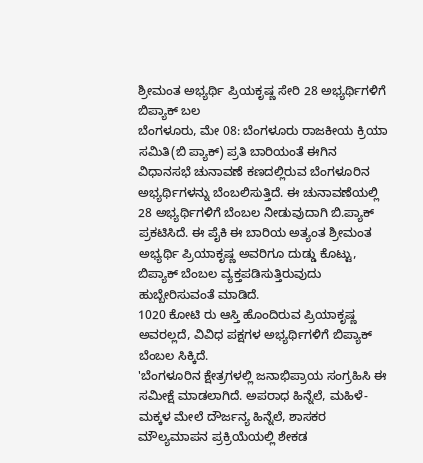ಶ್ರೀಮಂತ ಅಭ್ಯರ್ಥಿ ಪ್ರಿಯಕೃಷ್ಣ ಸೇರಿ 28 ಅಭ್ಯರ್ಥಿಗಳಿಗೆ ಬಿಪ್ಯಾಕ್ ಬಲ
ಬೆಂಗಳೂರು, ಮೇ 08: ಬೆಂಗಳೂರು ರಾಜಕೀಯ ಕ್ರಿಯಾ ಸಮಿತಿ(ಬಿ ಪ್ಯಾಕ್) ಪ್ರತಿ ಬಾರಿಯಂತೆ ಈಗಿನ ವಿಧಾನಸಭೆ ಚುನಾವಣೆ ಕಣದಲ್ಲಿರುವ ಬೆಂಗಳೂರಿನ ಅಭ್ಯರ್ಥಿಗಳನ್ನು ಬೆಂಬಲಿಸುತ್ತಿದೆ. ಈ ಚುನಾವಣೆಯಲ್ಲಿ 28 ಅಭ್ಯರ್ಥಿಗಳಿಗೆ ಬೆಂಬಲ ನೀಡುವುದಾಗಿ ಬಿ.ಪ್ಯಾಕ್ ಪ್ರಕಟಿಸಿದೆ. ಈ ಪೈಕಿ ಈ ಬಾರಿಯ ಅತ್ಯಂತ ಶ್ರೀಮಂತ ಅಭ್ಯರ್ಥಿ ಪ್ರಿಯಾಕೃಷ್ಣ ಅವರಿಗೂ ದುಡ್ಡು ಕೊಟ್ಟು, ಬಿಪ್ಯಾಕ್ ಬೆಂಬಲ ವ್ಯಕ್ತಪಡಿಸುತ್ತಿರುವುದು ಹುಬ್ಬೇರಿಸುವಂತೆ ಮಾಡಿದೆ.
1020 ಕೋಟಿ ರು ಆಸ್ತಿ ಹೊಂದಿರುವ ಪ್ರಿಯಾಕೃಷ್ಣ ಅವರಲ್ಲದೆ, ವಿವಿಧ ಪಕ್ಷಗಳ ಅಭ್ಯರ್ಥಿಗಳಿಗೆ ಬಿಪ್ಯಾಕ್ ಬೆಂಬಲ ಸಿಕ್ಕಿದೆ.
'ಬೆಂಗಳೂರಿನ ಕ್ಷೇತ್ರಗಳಲ್ಲಿ ಜನಾಭಿಪ್ರಾಯ ಸಂಗ್ರಹಿಸಿ ಈ ಸಮೀಕ್ಷೆ ಮಾಡಲಾಗಿದೆ. ಅಪರಾಧ ಹಿನ್ನೆಲೆ, ಮಹಿಳೆ-ಮಕ್ಕಳ ಮೇಲೆ ದೌರ್ಜನ್ಯ ಹಿನ್ನೆಲೆ, ಶಾಸಕರ ಮೌಲ್ಯಮಾಪನ ಪ್ರಕ್ರಿಯೆಯಲ್ಲಿ ಶೇಕಡ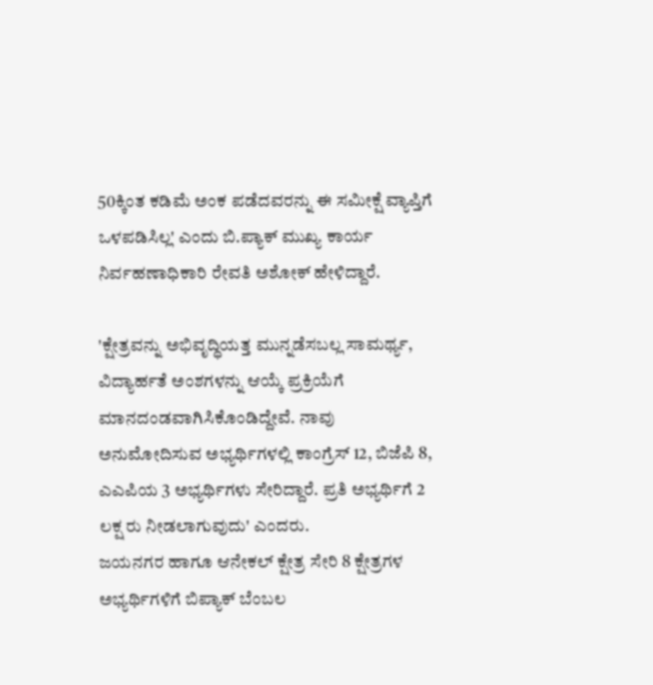50ಕ್ಕಿಂತ ಕಡಿಮೆ ಅಂಕ ಪಡೆದವರನ್ನು ಈ ಸಮೀಕ್ಷೆ ವ್ಯಾಪ್ತಿಗೆ ಒಳಪಡಿಸಿಲ್ಲ' ಎಂದು ಬಿ.ಪ್ಯಾಕ್ ಮುಖ್ಯ ಕಾರ್ಯ ನಿರ್ವಹಣಾಧಿಕಾರಿ ರೇವತಿ ಅಶೋಕ್ ಹೇಳಿದ್ದಾರೆ.

'ಕ್ಷೇತ್ರವನ್ನು ಅಭಿವೃದ್ಧಿಯತ್ತ ಮುನ್ನಡೆಸಬಲ್ಲ ಸಾಮರ್ಥ್ಯ, ವಿದ್ಯಾರ್ಹತೆ ಅಂಶಗಳನ್ನು ಆಯ್ಕೆ ಪ್ರಕ್ರಿಯೆಗೆ ಮಾನದಂಡವಾಗಿಸಿಕೊಂಡಿದ್ದೇವೆ. ನಾವು ಅನುಮೋದಿಸುವ ಅಭ್ಯರ್ಥಿಗಳಲ್ಲಿ ಕಾಂಗ್ರೆಸ್ 12, ಬಿಜೆಪಿ 8, ಎಎಪಿಯ 3 ಅಭ್ಯರ್ಥಿಗಳು ಸೇರಿದ್ದಾರೆ. ಪ್ರತಿ ಅಭ್ಯರ್ಥಿಗೆ 2 ಲಕ್ಷ ರು ನೀಡಲಾಗುವುದು' ಎಂದರು.
ಜಯನಗರ ಹಾಗೂ ಆನೇಕಲ್ ಕ್ಷೇತ್ರ ಸೇರಿ 8 ಕ್ಷೇತ್ರಗಳ ಅಭ್ಯರ್ಥಿಗಳಿಗೆ ಬಿಪ್ಯಾಕ್ ಬೆಂಬಲ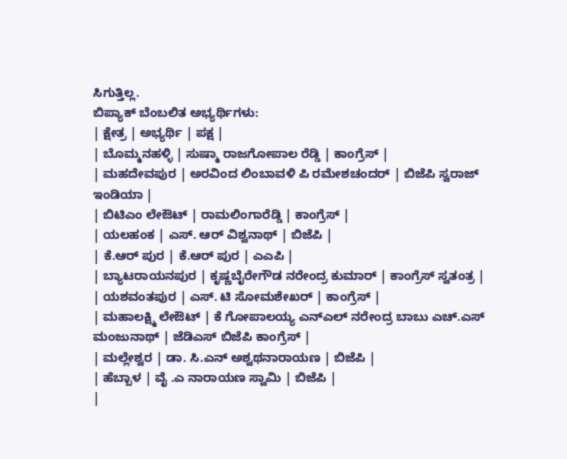ಸಿಗುತ್ತಿಲ್ಲ.
ಬಿಪ್ಯಾಕ್ ಬೆಂಬಲಿತ ಅಭ್ಯರ್ಥಿಗಳು:
| ಕ್ಷೇತ್ರ | ಅಭ್ಯರ್ಥಿ | ಪಕ್ಷ |
| ಬೊಮ್ಮನಹಳ್ಳಿ | ಸುಷ್ಮಾ ರಾಜಗೋಪಾಲ ರೆಡ್ಡಿ | ಕಾಂಗ್ರೆಸ್ |
| ಮಹದೇವಪುರ | ಅರವಿಂದ ಲಿಂಬಾವಳಿ ಪಿ ರಮೇಶಚಂದರ್ | ಬಿಜೆಪಿ ಸ್ವರಾಜ್ ಇಂಡಿಯಾ |
| ಬಿಟಿಎಂ ಲೇಔಟ್ | ರಾಮಲಿಂಗಾರೆಡ್ಡಿ | ಕಾಂಗ್ರೆಸ್ |
| ಯಲಹಂಕ | ಎಸ್. ಆರ್ ವಿಶ್ವನಾಥ್ | ಬಿಜೆಪಿ |
| ಕೆ.ಆರ್ ಪುರ | ಕೆ.ಆರ್ ಪುರ | ಎಎಪಿ |
| ಬ್ಯಾಟರಾಯನಪುರ | ಕೃಷ್ಣಬೈರೇಗೌಡ ನರೇಂದ್ರ ಕುಮಾರ್ | ಕಾಂಗ್ರೆಸ್ ಸ್ವತಂತ್ರ |
| ಯಶವಂತಪುರ | ಎಸ್. ಟಿ ಸೋಮಶೇಖರ್ | ಕಾಂಗ್ರೆಸ್ |
| ಮಹಾಲಕ್ಷ್ಮಿ ಲೇಔಟ್ | ಕೆ ಗೋಪಾಲಯ್ಯ ಎನ್ಎಲ್ ನರೇಂದ್ರ ಬಾಬು ಎಚ್.ಎಸ್ ಮಂಜುನಾಥ್ | ಜೆಡಿಎಸ್ ಬಿಜೆಪಿ ಕಾಂಗ್ರೆಸ್ |
| ಮಲ್ಲೇಶ್ವರ | ಡಾ. ಸಿ.ಎನ್ ಅಶ್ವಥನಾರಾಯಣ | ಬಿಜೆಪಿ |
| ಹೆಬ್ಬಾಳ | ವೈ .ಎ ನಾರಾಯಣ ಸ್ವಾಮಿ | ಬಿಜೆಪಿ |
|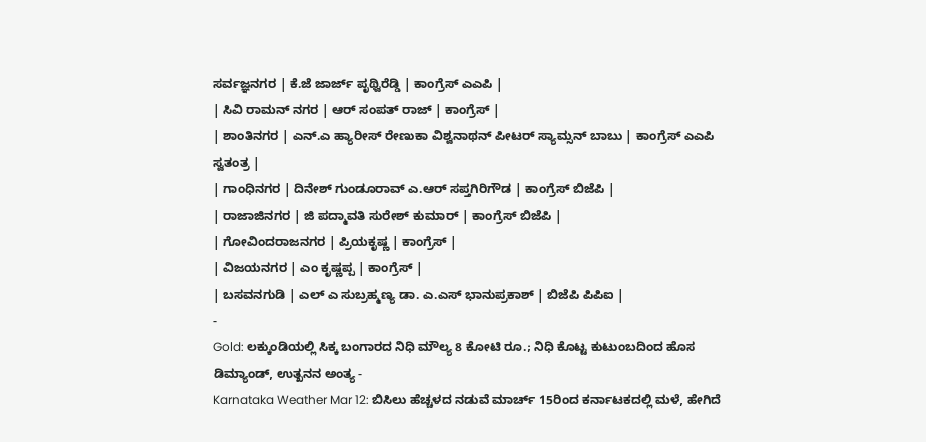ಸರ್ವಜ್ಞನಗರ | ಕೆ.ಜೆ ಜಾರ್ಜ್ ಪೃಥ್ವಿರೆಡ್ಡಿ | ಕಾಂಗ್ರೆಸ್ ಎಎಪಿ |
| ಸಿವಿ ರಾಮನ್ ನಗರ | ಆರ್ ಸಂಪತ್ ರಾಜ್ | ಕಾಂಗ್ರೆಸ್ |
| ಶಾಂತಿನಗರ | ಎನ್.ಎ ಹ್ಯಾರೀಸ್ ರೇಣುಕಾ ವಿಶ್ವನಾಥನ್ ಪೀಟರ್ ಸ್ಯಾಮ್ಸನ್ ಬಾಬು | ಕಾಂಗ್ರೆಸ್ ಎಎಪಿ ಸ್ವತಂತ್ರ |
| ಗಾಂಧಿನಗರ | ದಿನೇಶ್ ಗುಂಡೂರಾವ್ ಎ.ಆರ್ ಸಪ್ತಗಿರಿಗೌಡ | ಕಾಂಗ್ರೆಸ್ ಬಿಜೆಪಿ |
| ರಾಜಾಜಿನಗರ | ಜಿ ಪದ್ಮಾವತಿ ಸುರೇಶ್ ಕುಮಾರ್ | ಕಾಂಗ್ರೆಸ್ ಬಿಜೆಪಿ |
| ಗೋವಿಂದರಾಜನಗರ | ಪ್ರಿಯಕೃಷ್ಣ | ಕಾಂಗ್ರೆಸ್ |
| ವಿಜಯನಗರ | ಎಂ ಕೃಷ್ಣಪ್ಪ | ಕಾಂಗ್ರೆಸ್ |
| ಬಸವನಗುಡಿ | ಎಲ್ ಎ ಸುಬ್ರಹ್ಮಣ್ಯ ಡಾ. ಎ.ಎಸ್ ಭಾನುಪ್ರಕಾಶ್ | ಬಿಜೆಪಿ ಪಿಪಿಐ |
-
Gold: ಲಕ್ಕುಂಡಿಯಲ್ಲಿ ಸಿಕ್ಕ ಬಂಗಾರದ ನಿಧಿ ಮೌಲ್ಯ 8 ಕೋಟಿ ರೂ.; ನಿಧಿ ಕೊಟ್ಟ ಕುಟುಂಬದಿಂದ ಹೊಸ ಡಿಮ್ಯಾಂಡ್, ಉತ್ಖನನ ಅಂತ್ಯ -
Karnataka Weather Mar 12: ಬಿಸಿಲು ಹೆಚ್ಚಳದ ನಡುವೆ ಮಾರ್ಚ್ 15ರಿಂದ ಕರ್ನಾಟಕದಲ್ಲಿ ಮಳೆ, ಹೇಗಿದೆ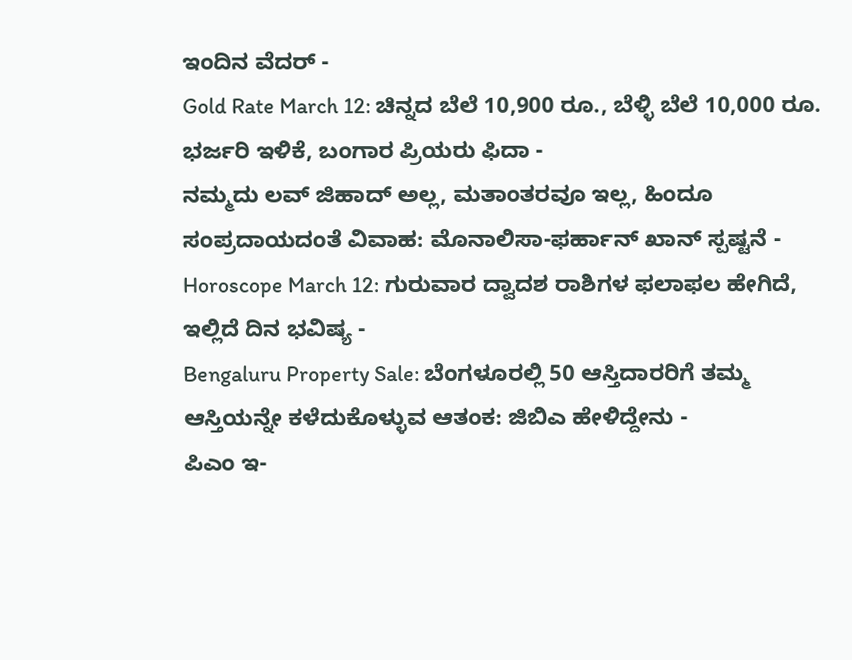ಇಂದಿನ ವೆದರ್ -
Gold Rate March 12: ಚಿನ್ನದ ಬೆಲೆ 10,900 ರೂ., ಬೆಳ್ಳಿ ಬೆಲೆ 10,000 ರೂ. ಭರ್ಜರಿ ಇಳಿಕೆ, ಬಂಗಾರ ಪ್ರಿಯರು ಫಿದಾ -
ನಮ್ಮದು ಲವ್ ಜಿಹಾದ್ ಅಲ್ಲ, ಮತಾಂತರವೂ ಇಲ್ಲ, ಹಿಂದೂ ಸಂಪ್ರದಾಯದಂತೆ ವಿವಾಹ: ಮೊನಾಲಿಸಾ-ಫರ್ಹಾನ್ ಖಾನ್ ಸ್ಪಷ್ಟನೆ -
Horoscope March 12: ಗುರುವಾರ ದ್ವಾದಶ ರಾಶಿಗಳ ಫಲಾಫಲ ಹೇಗಿದೆ, ಇಲ್ಲಿದೆ ದಿನ ಭವಿಷ್ಯ -
Bengaluru Property Sale: ಬೆಂಗಳೂರಲ್ಲಿ 50 ಆಸ್ತಿದಾರರಿಗೆ ತಮ್ಮ ಆಸ್ತಿಯನ್ನೇ ಕಳೆದುಕೊಳ್ಳುವ ಆತಂಕ: ಜಿಬಿಎ ಹೇಳಿದ್ದೇನು -
ಪಿಎಂ ಇ-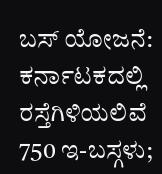ಬಸ್ ಯೋಜನೆ: ಕರ್ನಾಟಕದಲ್ಲಿ ರಸ್ತೆಗಿಳಿಯಲಿವೆ 750 ಇ-ಬಸ್ಗಳು;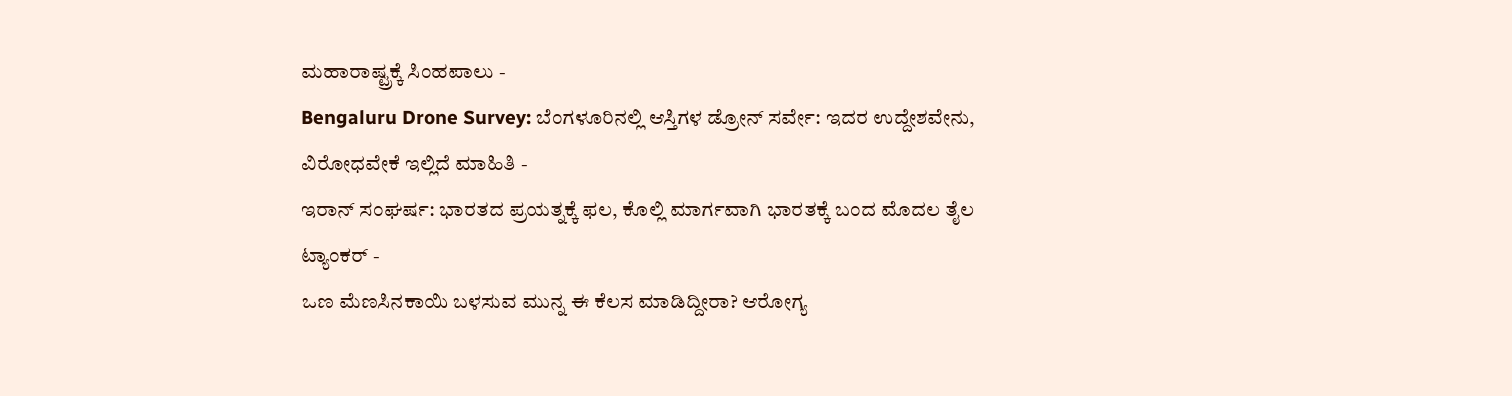ಮಹಾರಾಷ್ಟ್ರಕ್ಕೆ ಸಿಂಹಪಾಲು -
Bengaluru Drone Survey: ಬೆಂಗಳೂರಿನಲ್ಲಿ ಆಸ್ತಿಗಳ ಡ್ರೋನ್ ಸರ್ವೇ: ಇದರ ಉದ್ದೇಶವೇನು, ವಿರೋಧವೇಕೆ ಇಲ್ಲಿದೆ ಮಾಹಿತಿ -
ಇರಾನ್ ಸಂಘರ್ಷ: ಭಾರತದ ಪ್ರಯತ್ನಕ್ಕೆ ಫಲ, ಕೊಲ್ಲಿ ಮಾರ್ಗವಾಗಿ ಭಾರತಕ್ಕೆ ಬಂದ ಮೊದಲ ತೈಲ ಟ್ಯಾಂಕರ್ -
ಒಣ ಮೆಣಸಿನಕಾಯಿ ಬಳಸುವ ಮುನ್ನ ಈ ಕೆಲಸ ಮಾಡಿದ್ದೀರಾ? ಆರೋಗ್ಯ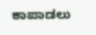ಕಾಪಾಡಲು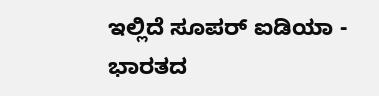ಇಲ್ಲಿದೆ ಸೂಪರ್ ಐಡಿಯಾ -
ಭಾರತದ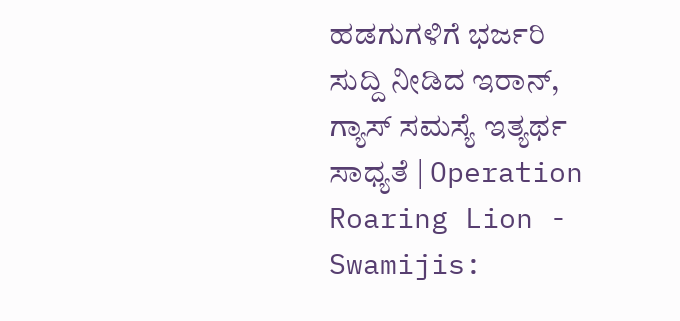ಹಡಗುಗಳಿಗೆ ಭರ್ಜರಿ ಸುದ್ದಿ ನೀಡಿದ ಇರಾನ್, ಗ್ಯಾಸ್ ಸಮಸ್ಯೆ ಇತ್ಯರ್ಥ ಸಾಧ್ಯತೆ | Operation Roaring Lion -
Swamijis: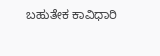ಬಹುತೇಕ ಕಾವಿಧಾರಿ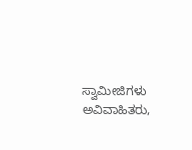ಸ್ವಾಮೀಜಿಗಳು ಅವಿವಾಹಿತರು,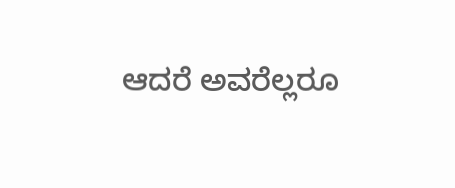ಆದರೆ ಅವರೆಲ್ಲರೂ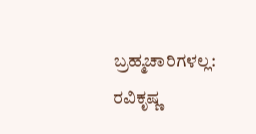ಬ್ರಹ್ಮಚಾರಿಗಳಲ್ಲ: ರವಿಕೃಷ್ಣ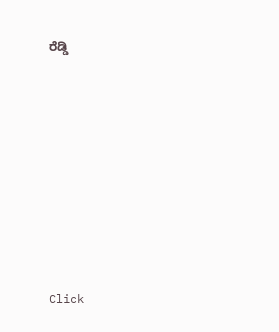ರೆಡ್ಡಿ












Click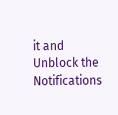it and Unblock the Notifications